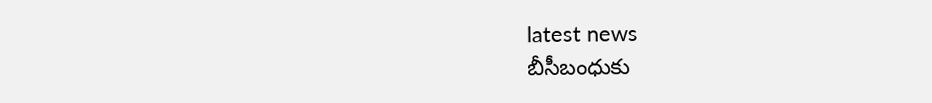latest news
బీసీబంధుకు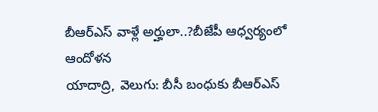బీఆర్ఎస్ వాళ్లే అర్హులా..?బీజేపీ ఆధ్వర్యంలో ఆందోళన
యాదాద్రి, వెలుగు: బీసీ బంధుకు బీఆర్ఎస్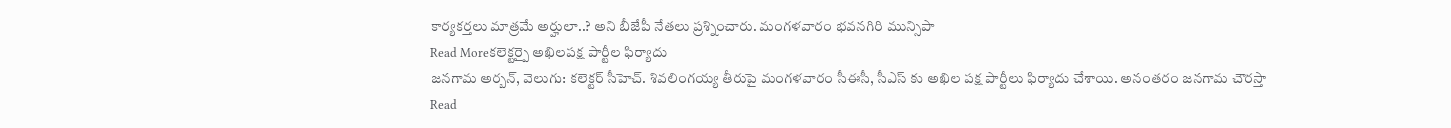కార్యకర్తలు మాత్రమే అర్హులా..? అని బీజేపీ నేతలు ప్రశ్నించారు. మంగళవారం భవనగిరి మున్సిపా
Read Moreకలెక్టర్పై అఖిలపక్ష పార్టీల ఫిర్యాదు
జనగామ అర్బన్, వెలుగు: కలెక్టర్ సీహెచ్. శివలింగయ్య తీరుపై మంగళవారం సీఈసీ, సీఎస్ కు అఖిల పక్ష పార్టీలు ఫిర్యాదు చేశాయి. అనంతరం జనగామ చౌరస్తా
Read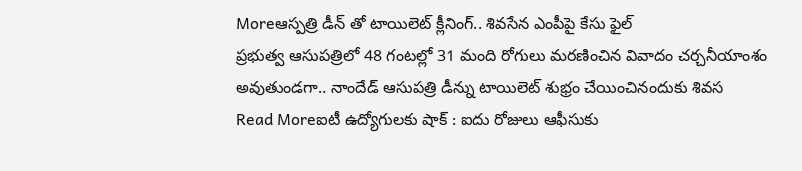Moreఆస్పత్రి డీన్ తో టాయిలెట్ క్లీనింగ్.. శివసేన ఎంపీపై కేసు ఫైల్
ప్రభుత్వ ఆసుపత్రిలో 48 గంటల్లో 31 మంది రోగులు మరణించిన వివాదం చర్చనీయాంశం అవుతుండగా.. నాందేడ్ ఆసుపత్రి డీన్ను టాయిలెట్ శుభ్రం చేయించినందుకు శివస
Read Moreఐటీ ఉద్యోగులకు షాక్ : ఐదు రోజులు ఆఫీసుకు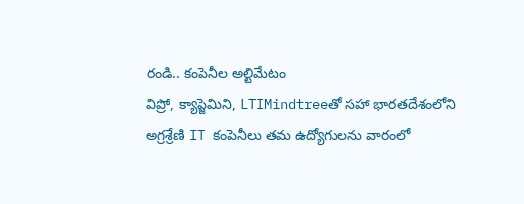రండి.. కంపెనీల అల్టిమేటం
విప్రో, క్యాప్జెమిని, LTIMindtreeతో సహా భారతదేశంలోని అగ్రశ్రేణి IT కంపెనీలు తమ ఉద్యోగులను వారంలో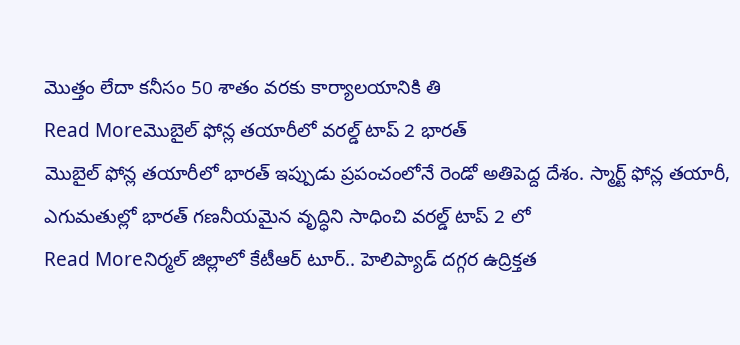మొత్తం లేదా కనీసం 50 శాతం వరకు కార్యాలయానికి తి
Read Moreమొబైల్ ఫోన్ల తయారీలో వరల్డ్ టాప్ 2 భారత్
మొబైల్ ఫోన్ల తయారీలో భారత్ ఇప్పుడు ప్రపంచంలోనే రెండో అతిపెద్ద దేశం. స్మార్ట్ ఫోన్ల తయారీ, ఎగుమతుల్లో భారత్ గణనీయమైన వృద్ధిని సాధించి వరల్డ్ టాప్ 2 లో
Read Moreనిర్మల్ జిల్లాలో కేటీఆర్ టూర్.. హెలిప్యాడ్ దగ్గర ఉద్రిక్తత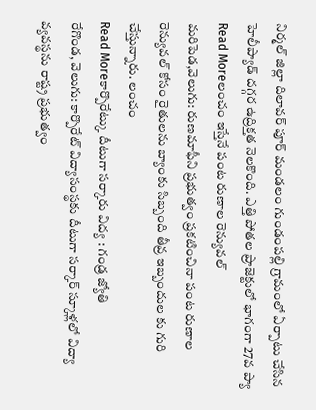నిర్మల్ జిల్లా దిలావర్ పూర్ మండలం గుండంపల్లి గ్రామంలో ఏర్పాటు చేసిన హెలీప్యాడ్ దగ్గర ఉద్రిక్తత నెలకొంది. ఎత్తి పోతల ప్రాజెక్టులో భాగంగా 27వ ప్యా
Read Moreలంచం ఇస్తేనే పంట రుణాల రెన్యువల్
మరిపెడ,వెలుగు: రుణమాఫీని ప్రభుత్వం ప్రకటించినా పంట రుణాల రెన్యువల్ కోసం రైతులను బ్యాంకు సిబ్బంది తీవ్ర ఇబ్బందుల కు గురి చేస్తున్నారు. లంచం
Read Moreకార్పొరేట్కు దీటుగా సర్కారు విద్య : గండ్ర జ్యోతి
రేగొండ, వెలుగు: కార్పొరేట్ విద్యాసంస్థకు దీటుగా సర్కార్ స్కూళ్లలో విద్యా వ్యవస్థను రాష్ట్ర ప్రభుత్వం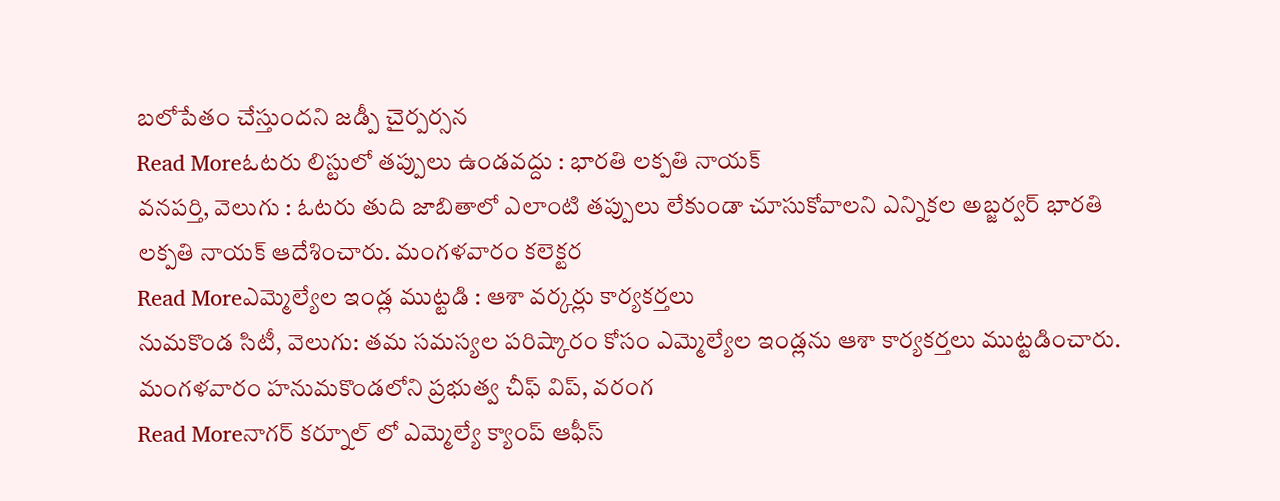బలోపేతం చేస్తుందని జడ్పీ చైర్పర్సన
Read Moreఓటరు లిస్టులో తప్పులు ఉండవద్దు : భారతి లక్పతి నాయక్
వనపర్తి, వెలుగు : ఓటరు తుది జాబితాలో ఎలాంటి తప్పులు లేకుండా చూసుకోవాలని ఎన్నికల అబ్జర్వర్ భారతి లక్పతి నాయక్ ఆదేశించారు. మంగళవారం కలెక్టర
Read Moreఎమ్మెల్యేల ఇండ్ల ముట్టడి : ఆశా వర్కర్లు కార్యకర్తలు
నుమకొండ సిటీ, వెలుగు: తమ సమస్యల పరిష్కారం కోసం ఎమ్మెల్యేల ఇండ్లను ఆశా కార్యకర్తలు ముట్టడించారు. మంగళవారం హనుమకొండలోని ప్రభుత్వ చీఫ్ విప్, వరంగ
Read Moreనాగర్ కర్నూల్ లో ఎమ్మెల్యే క్యాంప్ ఆఫీస్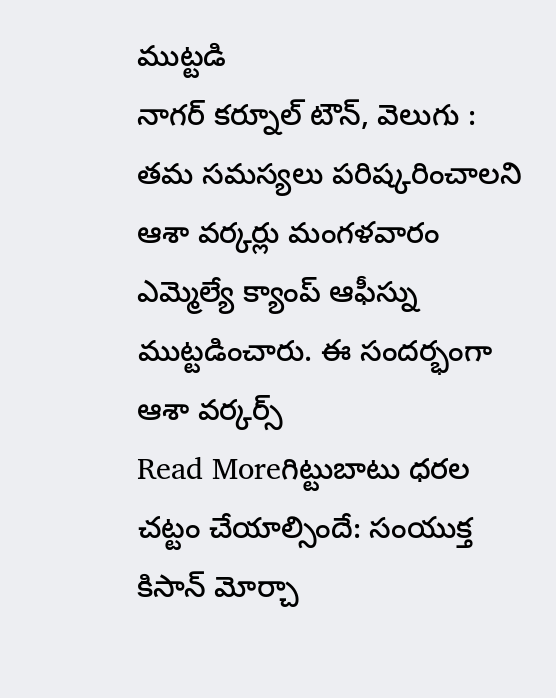ముట్టడి
నాగర్ కర్నూల్ టౌన్, వెలుగు : తమ సమస్యలు పరిష్కరించాలని ఆశా వర్కర్లు మంగళవారం ఎమ్మెల్యే క్యాంప్ ఆఫీస్ను ముట్టడించారు. ఈ సందర్భంగా ఆశా వర్కర్స్
Read Moreగిట్టుబాటు ధరల చట్టం చేయాల్సిందే: సంయుక్త కిసాన్ మోర్చా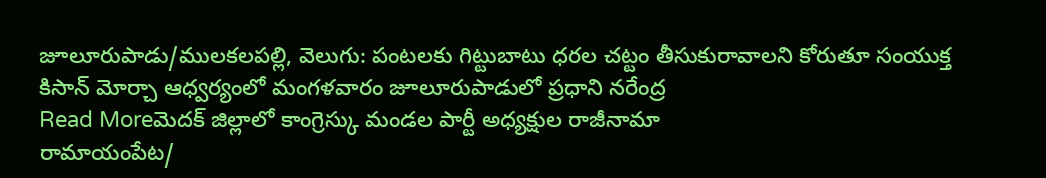జూలూరుపాడు/ములకలపల్లి, వెలుగు: పంటలకు గిట్టుబాటు ధరల చట్టం తీసుకురావాలని కోరుతూ సంయుక్త కిసాన్ మోర్చా ఆధ్వర్యంలో మంగళవారం జూలూరుపాడులో ప్రధాని నరేంద్ర
Read Moreమెదక్ జిల్లాలో కాంగ్రెస్కు మండల పార్టీ అధ్యక్షుల రాజీనామా
రామాయంపేట/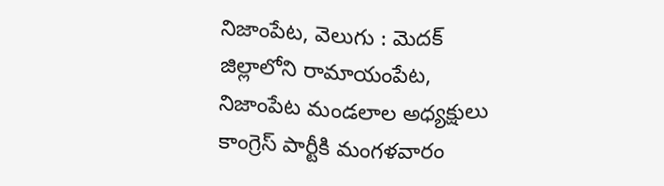నిజాంపేట, వెలుగు : మెదక్ జిల్లాలోని రామాయంపేట, నిజాంపేట మండలాల అధ్యక్షులు కాంగ్రెస్ పార్టీకి మంగళవారం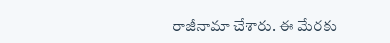రాజీనామా చేశారు. ఈ మేరకు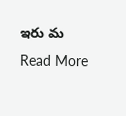ఇరు మ
Read More